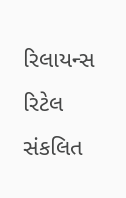રિલાયન્સ રિટેલ સંકલિત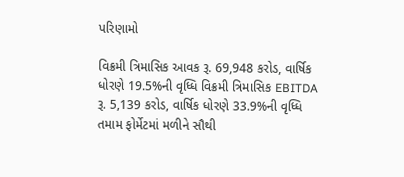પરિણામો

વિક્રમી ત્રિમાસિક આવક રૂ. 69,948 કરોડ, વાર્ષિક ધોરણે 19.5%ની વૃધ્ધિ વિક્રમી ત્રિમાસિક EBITDA રૂ. 5,139 કરોડ, વાર્ષિક ધોરણે 33.9%ની વૃધ્ધિ તમામ ફોર્મેટમાં મળીને સૌથી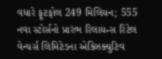વધારે ફૂટફોલ 249 મિલિયન; 555 નવા સ્ટોર્સનો પ્રારંભ રિલાયન્સ રિટેલ વેન્ચર્સ લિમિટેડના એક્ઝિક્યુટિવ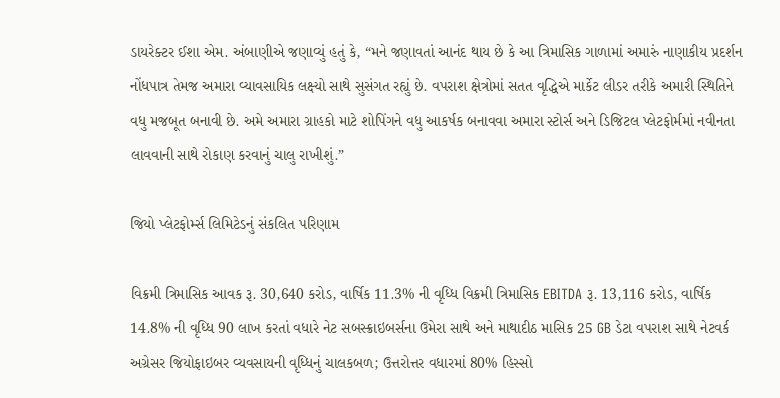ડાયરેક્ટર ઈશા એમ. અંબાણીએ જણાવ્યું હતું કે, “મને જણાવતાં આનંદ થાય છે કે આ ત્રિમાસિક ગાળામાં અમારું નાણાકીય પ્રદર્શન નોંધપાત્ર તેમજ અમારા વ્યાવસાયિક લક્ષ્યો સાથે સુસંગત રહ્યું છે. વપરાશ ક્ષેત્રોમાં સતત વૃદ્ધિએ માર્કેટ લીડર તરીકે અમારી સ્થિતિને વધુ મજબૂત બનાવી છે. અમે અમારા ગ્રાહકો માટે શોપિંગને વધુ આકર્ષક બનાવવા અમારા સ્ટોર્સ અને ડિજિટલ પ્લેટફોર્મમાં નવીનતા લાવવાની સાથે રોકાણ કરવાનું ચાલુ રાખીશું.”

જિયો પ્લેટફોર્મ્સ લિમિટેડનું સંકલિત પરિણામ

વિક્રમી ત્રિમાસિક આવક રૂ. 30,640 કરોડ, વાર્ષિક 11.3% ની વૃધ્ધિ વિક્રમી ત્રિમાસિક EBITDA રૂ. 13,116 કરોડ, વાર્ષિક 14.8% ની વૃધ્ધિ 90 લાખ કરતાં વધારે નેટ સબસ્ક્રાઇબર્સના ઉમેરા સાથે અને માથાદીઠ માસિક 25 GB ડેટા વપરાશ સાથે નેટવર્ક અગ્રેસર જિયોફાઇબર વ્યવસાયની વૃધ્ધિનું ચાલકબળ; ઉત્તરોત્તર વધારમાં 80% હિસ્સો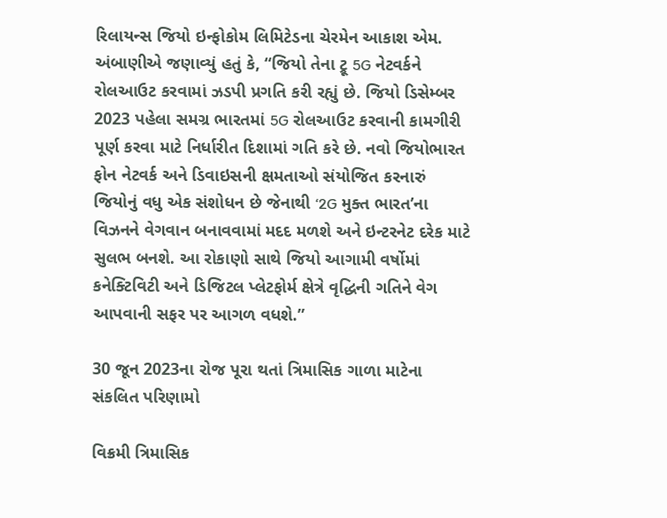રિલાયન્સ જિયો ઇન્ફોકોમ લિમિટેડના ચેરમેન આકાશ એમ. અંબાણીએ જણાવ્યું હતું કે, “જિયો તેના ટ્રૂ 5G નેટવર્કને રોલઆઉટ કરવામાં ઝડપી પ્રગતિ કરી રહ્યું છે. જિયો ડિસેમ્બર 2023 પહેલા સમગ્ર ભારતમાં 5G રોલઆઉટ કરવાની કામગીરી પૂર્ણ કરવા માટે નિર્ધારીત દિશામાં ગતિ કરે છે. નવો જિયોભારત ફોન નેટવર્ક અને ડિવાઇસની ક્ષમતાઓ સંયોજિત કરનારું જિયોનું વધુ એક સંશોધન છે જેનાથી ‘2G મુક્ત ભારત’ના વિઝનને વેગવાન બનાવવામાં મદદ મળશે અને ઇન્ટરનેટ દરેક માટે સુલભ બનશે. આ રોકાણો સાથે જિયો આગામી વર્ષોમાં કનેક્ટિવિટી અને ડિજિટલ પ્લેટફોર્મ ક્ષેત્રે વૃદ્ધિની ગતિને વેગ આપવાની સફર પર આગળ વધશે.”

30 જૂન 2023ના રોજ પૂરા થતાં ત્રિમાસિક ગાળા માટેના સંકલિત પરિણામો

વિક્રમી ત્રિમાસિક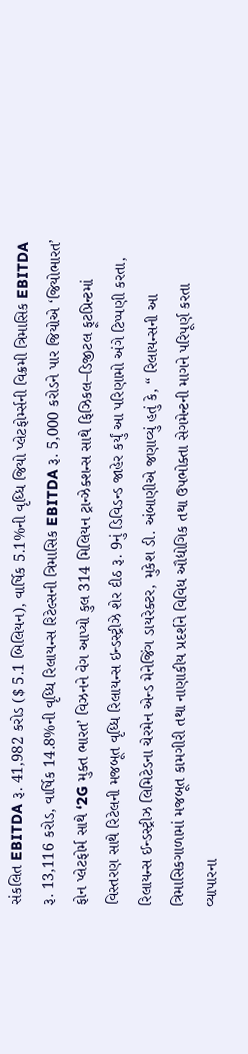સંકલિત EBITDA રૂ. 41,982 કરોડ ($ 5.1 બિલિયન), વાર્ષિક 5.1%ની વૃધ્ધિ જિયો પ્લેટફોર્મ્સની વિક્રમી ત્રિમાસિક EBITDA રૂ. 13,116 કરોડ, વાર્ષિક 14.8%ની વૃધ્ધિ રિલાયન્સ રિટેલ્સની ત્રિમાસિક EBITDA રૂ. 5,000 કરોડને પાર જિયોએ ‘જિયોભારત’ ફોન પ્લેટફોર્મ સાથે ‘2G મુક્ત ભારત’ વિઝનને વેગ આપ્યો કુલ 314 મિલિયન ટ્રાન્ઝેક્શન્સ સાથે ફિઝિકલ–ડિજીટલ ફૂટપ્રિન્ટમાં વિસ્તરણ સાથે રિટેલની મજબૂત વૃધ્ધિ રિલાયન્સ ઇન્ડસ્ટ્રીઝે શેર દીઠ રૂ. 9નું ડિવિડન્ડ જાહેર કર્યું આ પરિણામો અંગે ટિપ્પણી કરતા, રિલાયન્સ ઈન્ડસ્ટ્રીઝ લિમિટેડના ચેરમેન એન્ડ મેનેજિંગ ડાયરેક્ટર, મુકેશ ડી. અંબાણીએ જણાવ્યું હતું કે, “ રિલાયન્સની આ ત્રિમાસિકગાળામાં મજબૂત કામગીરી તથા નાણાકીય પ્રદર્શને વિવિધ ઔદ્યોગિક તથા ઉપભોક્તા સેગમેન્ટની માગને પરિપૂર્ણ કરતા વ્યાપારના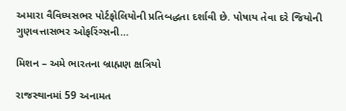અમારા વૈવિધ્યસભર પોર્ટફોલિયોની પ્રતિબદ્ધતા દર્શાવી છે. પોષાય તેવા દરે જિયોની ગુણવત્તાસભર ઓફરિંગ્સની…

મિશન – અમે ભારતના બ્રાહ્મણ ક્ષત્રિયો

રાજસ્થાનમાં 59 અનામત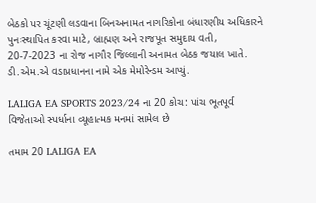બેઠકો પર ચૂંટણી લડવાના બિનઅનામત નાગરિકોના બંધારણીય અધિકારને પુનઃસ્થાપિત કરવા માટે, બ્રાહ્મણ અને રાજપૂત સમુદાય વતી, 20-7-2023 ના રોજ નાગૌર જિલ્લાની અનામત બેઠક જયાલ ખાતે. ડી.એમ.એ વડાપ્રધાનના નામે એક મેમોરેન્ડમ આપ્યું.

LALIGA EA SPORTS 2023/24 ના 20 કોચ: પાંચ ભૂતપૂર્વ વિજેતાઓ સ્પર્ધાના વ્યૂહાત્મક મનમાં સામેલ છે

તમામ 20 LALIGA EA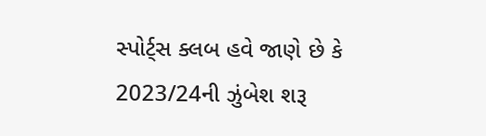સ્પોર્ટ્સ ક્લબ હવે જાણે છે કે 2023/24ની ઝુંબેશ શરૂ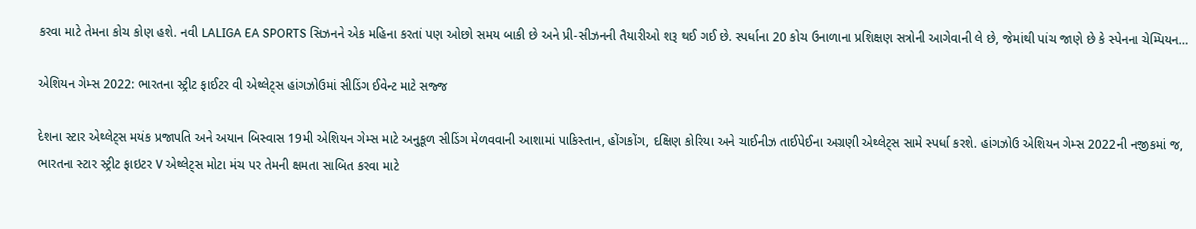કરવા માટે તેમના કોચ કોણ હશે. નવી LALIGA EA SPORTS સિઝનને એક મહિના કરતાં પણ ઓછો સમય બાકી છે અને પ્રી-સીઝનની તૈયારીઓ શરૂ થઈ ગઈ છે. સ્પર્ધાના 20 કોચ ઉનાળાના પ્રશિક્ષણ સત્રોની આગેવાની લે છે, જેમાંથી પાંચ જાણે છે કે સ્પેનના ચેમ્પિયન…

એશિયન ગેમ્સ 2022: ભારતના સ્ટ્રીટ ફાઈટર વી એથ્લેટ્સ હાંગઝોઉમાં સીડિંગ ઈવેન્ટ માટે સજ્જ

દેશના સ્ટાર એથ્લેટ્સ મયંક પ્રજાપતિ અને અયાન બિસ્વાસ 19મી એશિયન ગેમ્સ માટે અનુકૂળ સીડિંગ મેળવવાની આશામાં પાકિસ્તાન, હોંગકોંગ, દક્ષિણ કોરિયા અને ચાઈનીઝ તાઈપેઈના અગ્રણી એથ્લેટ્સ સામે સ્પર્ધા કરશે. હાંગઝોઉ એશિયન ગેમ્સ 2022ની નજીકમાં જ, ભારતના સ્ટાર સ્ટ્રીટ ફાઇટર V એથ્લેટ્સ મોટા મંચ પર તેમની ક્ષમતા સાબિત કરવા માટે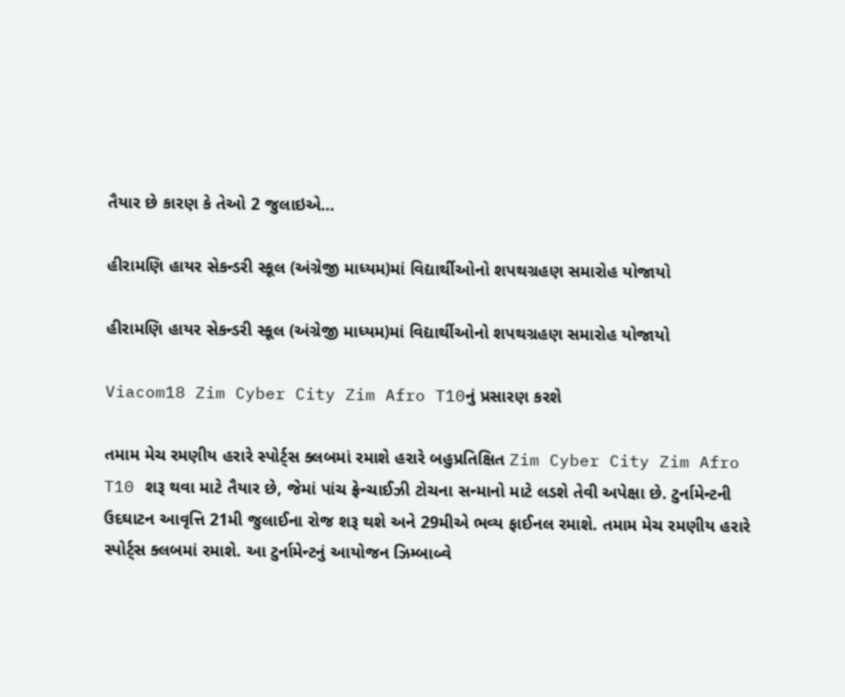તૈયાર છે કારણ કે તેઓ 2 જુલાઇએ…

હીરામણિ હાયર સેકન્ડરી સ્કૂલ (અંગ્રેજી માધ્યમ)માં વિદ્યાર્થીઓનો શપથગ્રહણ સમારોહ યોજાયો

હીરામણિ હાયર સેકન્ડરી સ્કૂલ (અંગ્રેજી માધ્યમ)માં વિદ્યાર્થીઓનો શપથગ્રહણ સમારોહ યોજાયો

Viacom18 Zim Cyber City Zim Afro T10નું પ્રસારણ કરશે

તમામ મેચ રમણીય હરારે સ્પોર્ટ્સ ક્લબમાં રમાશે હરારે બહુપ્રતિક્ષિત Zim Cyber City Zim Afro T10 શરૂ થવા માટે તૈયાર છે, જેમાં પાંચ ફ્રેન્ચાઈઝી ટોચના સન્માનો માટે લડશે તેવી અપેક્ષા છે. ટુર્નામેન્ટની ઉદઘાટન આવૃત્તિ 21મી જુલાઈના રોજ શરૂ થશે અને 29મીએ ભવ્ય ફાઈનલ રમાશે. તમામ મેચ રમણીય હરારે સ્પોર્ટ્સ ક્લબમાં રમાશે. આ ટુર્નામેન્ટનું આયોજન ઝિમ્બાબ્વે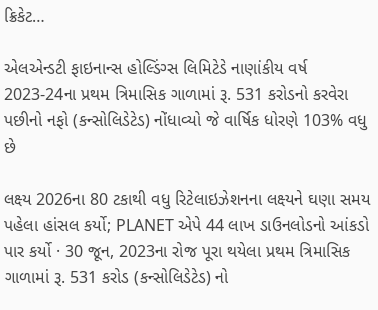ક્રિકેટ…

એલએન્ડટી ફાઇનાન્સ હોલ્ડિંગ્સ લિમિટેડે નાણાંકીય વર્ષ 2023-24ના પ્રથમ ત્રિમાસિક ગાળામાં રૂ. 531 કરોડનો કરવેરા પછીનો નફો (કન્સોલિડેટેડ) નોંધાવ્યો જે વાર્ષિક ધોરણે 103% વધુ છે

લક્ષ્ય 2026ના 80 ટકાથી વધુ રિટેલાઇઝેશનના લક્ષ્યને ઘણા સમય પહેલા હાંસલ કર્યો; PLANET એપે 44 લાખ ડાઉનલોડનો આંકડો પાર કર્યો · 30 જૂન, 2023ના રોજ પૂરા થયેલા પ્રથમ ત્રિમાસિક ગાળામાં રૂ. 531 કરોડ (કન્સોલિડેટેડ) નો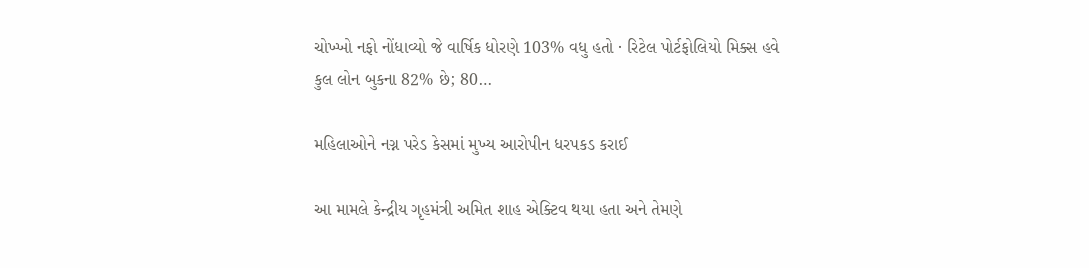ચોખ્ખો નફો નોંધાવ્યો જે વાર્ષિક ધોરણે 103% વધુ હતો · રિટેલ પોર્ટફોલિયો મિક્સ હવે કુલ લોન બુકના 82% છે; 80…

મહિલાઓને નગ્ન પરેડ કેસમાં મુખ્ય આરોપીન ધરપકડ કરાઈ

આ મામલે કેન્દ્રીય ગૃહમંત્રી અમિત શાહ એક્ટિવ થયા હતા અને તેમણે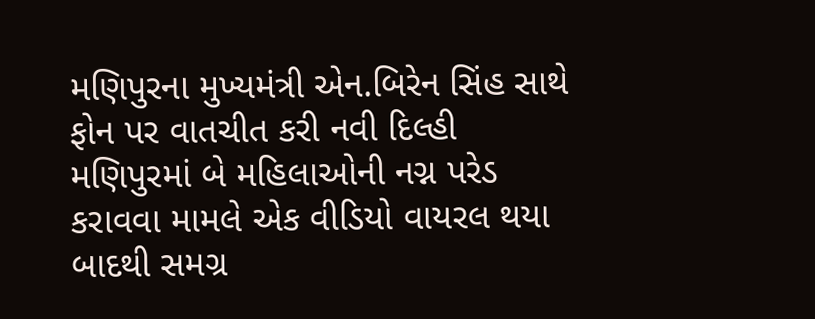મણિપુરના મુખ્યમંત્રી એન.બિરેન સિંહ સાથે ફોન પર વાતચીત કરી નવી દિલ્હી મણિપુરમાં બે મહિલાઓની નગ્ન પરેડ કરાવવા મામલે એક વીડિયો વાયરલ થયા બાદથી સમગ્ર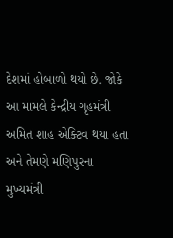દેશમાં હોબાળો થયો છે. જોકે આ મામલે કેન્દ્રીય ગૃહમંત્રી અમિત શાહ એક્ટિવ થયા હતા અને તેમણે મણિપુરના મુખ્યમંત્રી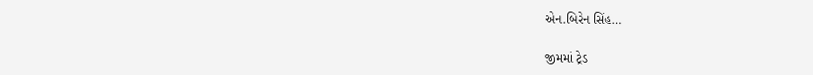એન.બિરેન સિંહ…

જીમમાં ટ્રેડ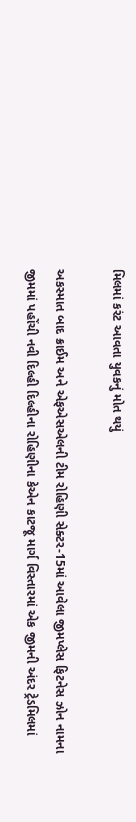મિલમાં કરંટ આવતા યુવકનું મોત થયું

અકસ્માત બાદ ક્રાઈમ અને એફએસએલની ટીમ રોહિણી સેક્ટર-15માં આવેલા જીમપ્લેસ ફિટનેસ ઝોન નામના જીમમાં પહોંચી નવી દિલ્હી દિલ્હીના રોહિણીના કેએન કાટજૂ માર્ગ વિસ્તારમાં એક જીમની અંદર ટ્રેડમિલમાં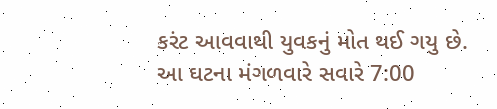કરંટ આવવાથી યુવકનું મોત થઈ ગયુ છે. આ ઘટના મંગળવારે સવારે 7:00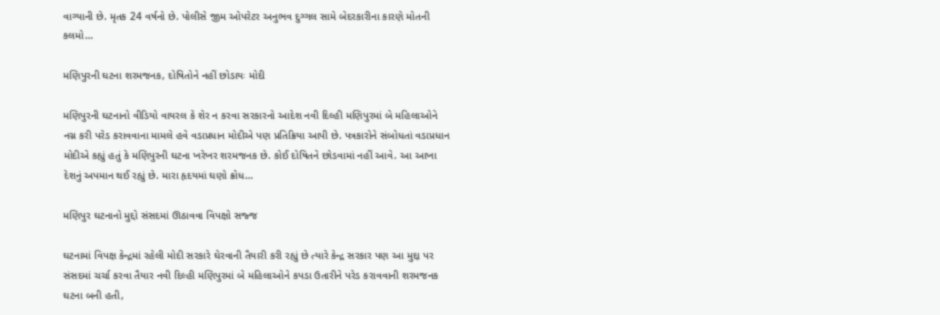વાગ્યાની છે. મૃતક 24 વર્ષનો છે. પોલીસે જીમ ઓપરેટર અનુભવ દુગ્ગલ સામે બેદરકારીના કારણે મોતની કલમો…

મણિપુરની ઘટના શરમજનક, દોષિતોને નહીં છોડાયઃ મોદી

મણિપુરની ઘટનાનો વીડિયો વાયરલ કે શેર ન કરવા સરકારનો આદેશ નવી દિલ્હી મણિપુરમાં બે મહિલાઓને નગ્ન કરી પરેડ કરાવવાના મામલે હવે વડાપ્રધાન મોદીએ પણ પ્રતિક્રિયા આપી છે. પત્રકારોને સંબોધતાં વડાપ્રધાન મોદીએ કહ્યું હતું કે મણિપુરની ઘટના ખરેખર શરમજનક છે. કોઈ દોષિતને છોડવામાં નહીં આવે. આ આખા દેશનું અપમાન થઈ રહ્યું છે. મારા હૃદયમાં ઘણો ક્રોધ…

મણિપુર ઘટનાનો મુદ્દો સંસદમાં ઊઠાવવા વિપક્ષો સજ્જ

ઘટનામાં વિપક્ષ કેન્દ્રમાં રહેલી મોદી સરકારે ઘેરવાની તૈયારી કરી રહ્યું છે ત્યારે કેન્દ્ર સરકાર પણ આ મુદ્દા પર સંસદમાં ચર્ચા કરવા તૈયાર નવી દિલ્હી મણિપુરમાં બે મહિલાઓને કપડા ઉતારીને પરેડ કરાવવાની શરમજનક ઘટના બની હતી,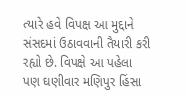ત્યારે હવે વિપક્ષ આ મુદ્દાને સંસદમાં ઉઠાવવાની તૈયારી કરી રહ્યો છે. વિપક્ષે આ પહેલા પણ ઘણીવાર મણિપુર હિંસા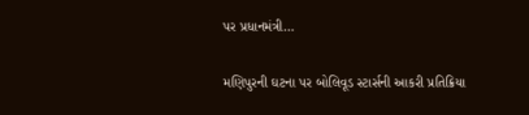પર પ્રધાનમંત્રી…

મણિપુરની ઘટના પર બોલિવૂડ સ્ટાર્સની આકરી પ્રતિક્રિયા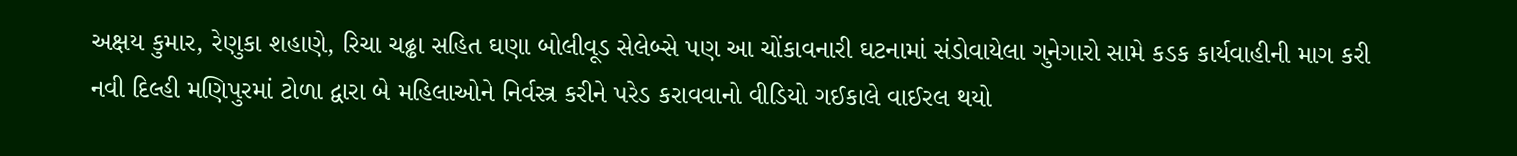અક્ષય કુમાર, રેણુકા શહાણે, રિચા ચઢ્ઢા સહિત ઘણા બોલીવૂડ સેલેબ્સે પણ આ ચોંકાવનારી ઘટનામાં સંડોવાયેલા ગુનેગારો સામે કડક કાર્યવાહીની માગ કરી નવી દિલ્હી મણિપુરમાં ટોળા દ્વારા બે મહિલાઓને નિર્વસ્ત્ર કરીને પરેડ કરાવવાનો વીડિયો ગઈકાલે વાઈરલ થયો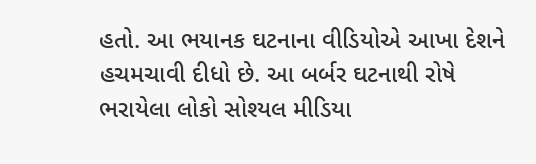હતો. આ ભયાનક ઘટનાના વીડિયોએ આખા દેશને હચમચાવી દીધો છે. આ બર્બર ઘટનાથી રોષે ભરાયેલા લોકો સોશ્યલ મીડિયા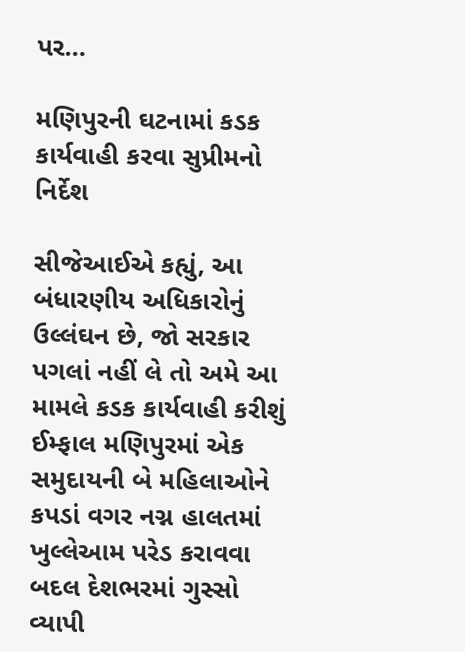પર…

મણિપુરની ઘટનામાં કડક કાર્યવાહી કરવા સુપ્રીમનો નિર્દેશ

સીજેઆઈએ કહ્યું, આ બંધારણીય અધિકારોનું ઉલ્લંઘન છે, જો સરકાર પગલાં નહીં લે તો અમે આ મામલે કડક કાર્યવાહી કરીશું ઈમ્ફાલ મણિપુરમાં એક સમુદાયની બે મહિલાઓને કપડાં વગર નગ્ન હાલતમાં ખુલ્લેઆમ પરેડ કરાવવા બદલ દેશભરમાં ગુસ્સો વ્યાપી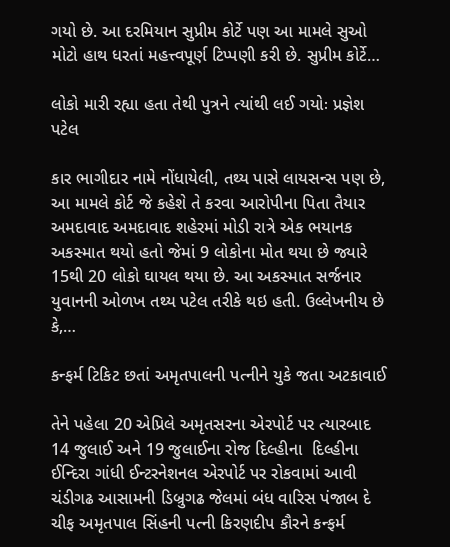ગયો છે. આ દરમિયાન સુપ્રીમ કોર્ટે પણ આ મામલે સુઓ મોટો હાથ ધરતાં મહત્ત્વપૂર્ણ ટિપ્પણી કરી છે. સુપ્રીમ કોર્ટે…

લોકો મારી રહ્યા હતા તેથી પુત્રને ત્યાંથી લઈ ગયોઃ પ્રજ્ઞેશ પટેલ

કાર ભાગીદાર નામે નોંધાયેલી, તથ્ય પાસે લાયસન્સ પણ છે, આ મામલે કોર્ટ જે કહેશે તે કરવા આરોપીના પિતા તૈયાર અમદાવાદ અમદાવાદ શહેરમાં મોડી રાત્રે એક ભયાનક અકસ્માત થયો હતો જેમાં 9 લોકોના મોત થયા છે જ્યારે 15થી 20 લોકો ઘાયલ થયા છે. આ અકસ્માત સર્જનાર યુવાનની ઓળખ તથ્ય પટેલ તરીકે થઇ હતી. ઉલ્લેખનીય છે કે,…

કન્ફર્મ ટિકિટ છતાં અમૃતપાલની પત્નીને યુકે જતા અટકાવાઈ

તેને પહેલા 20 એપ્રિલે અમૃતસરના એરપોર્ટ પર ત્યારબાદ 14 જુલાઈ અને 19 જુલાઈના રોજ દિલ્હીના  દિલ્હીના ઈન્દિરા ગાંધી ઈન્ટરનેશનલ એરપોર્ટ પર રોકવામાં આવી ચંડીગઢ આસામની ડિબ્રુગઢ જેલમાં બંધ વારિસ પંજાબ દે ચીફ અમૃતપાલ સિંહની પત્ની કિરણદીપ કૌરને કન્ફર્મ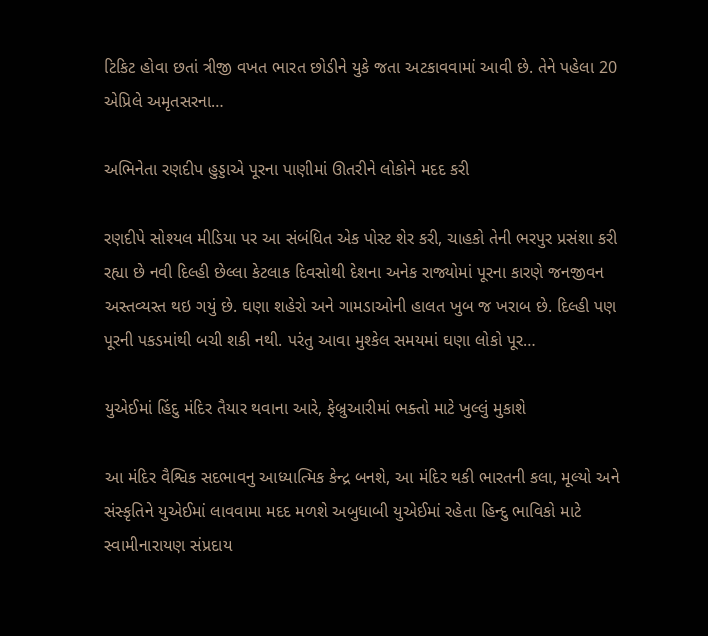ટિકિટ હોવા છતાં ત્રીજી વખત ભારત છોડીને યુકે જતા અટકાવવામાં આવી છે. તેને પહેલા 20 એપ્રિલે અમૃતસરના…

અભિનેતા રણદીપ હુડ્ડાએ પૂરના પાણીમાં ઊતરીને લોકોને મદદ કરી

રણદીપે સોશ્યલ મીડિયા પર આ સંબંધિત એક પોસ્ટ શેર કરી, ચાહકો તેની ભરપુર પ્રસંશા કરી રહ્યા છે નવી દિલ્હી છેલ્લા કેટલાક દિવસોથી દેશના અનેક રાજ્યોમાં પૂરના કારણે જનજીવન અસ્તવ્યસ્ત થઇ ગયું છે. ઘણા શહેરો અને ગામડાઓની હાલત ખુબ જ ખરાબ છે. દિલ્હી પણ પૂરની પકડમાંથી બચી શકી નથી. પરંતુ આવા મુશ્કેલ સમયમાં ઘણા લોકો પૂર…

યુએઈમાં હિંદુ મંદિર તૈયાર થવાના આરે, ફેબ્રુઆરીમાં ભક્તો માટે ખુલ્લું મુકાશે

આ મંદિર વૈશ્વિક સદભાવનુ આધ્યાત્મિક કેન્દ્ર બનશે, આ મંદિર થકી ભારતની કલા, મૂલ્યો અને સંસ્કૃતિને યુએઈમાં લાવવામા મદદ મળશે અબુધાબી યુએઈમાં રહેતા હિન્દુ ભાવિકો માટે સ્વામીનારાયણ સંપ્રદાય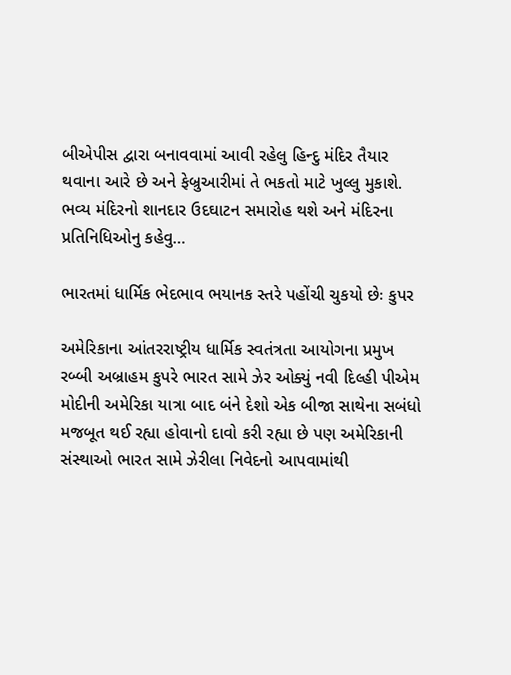બીએપીસ દ્વારા બનાવવામાં આવી રહેલુ હિન્દુ મંદિર તૈયાર થવાના આરે છે અને ફેબ્રુઆરીમાં તે ભકતો માટે ખુલ્લુ મુકાશે. ભવ્ય મંદિરનો શાનદાર ઉદઘાટન સમારોહ થશે અને મંદિરના પ્રતિનિધિઓનુ કહેવુ…

ભારતમાં ધાર્મિક ભેદભાવ ભયાનક સ્તરે પહોંચી ચુકયો છેઃ કુપર

અમેરિકાના આંતરરાષ્ટ્રીય ધાર્મિક સ્વતંત્રતા આયોગના પ્રમુખ રબ્બી અબ્રાહમ કુપરે ભારત સામે ઝેર ઓક્યું નવી દિલ્હી પીએમ મોદીની અમેરિકા યાત્રા બાદ બંને દેશો એક બીજા સાથેના સબંધો મજબૂત થઈ રહ્યા હોવાનો દાવો કરી રહ્યા છે પણ અમેરિકાની સંસ્થાઓ ભારત સામે ઝેરીલા નિવેદનો આપવામાંથી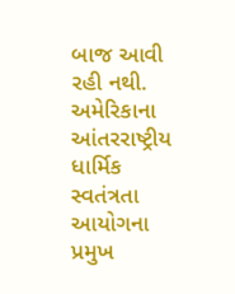બાજ આવી રહી નથી. અમેરિકાના આંતરરાષ્ટ્રીય ધાર્મિક સ્વતંત્રતા આયોગના પ્રમુખ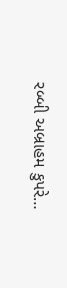રબ્બી અબ્રાહમ કુપરે…